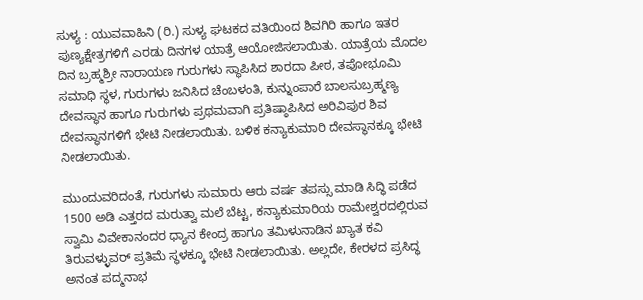ಸುಳ್ಯ : ಯುವವಾಹಿನಿ (ರಿ.) ಸುಳ್ಯ ಘಟಕದ ವತಿಯಿಂದ ಶಿವಗಿರಿ ಹಾಗೂ ಇತರ ಪುಣ್ಯಕ್ಷೇತ್ರಗಳಿಗೆ ಎರಡು ದಿನಗಳ ಯಾತ್ರೆ ಆಯೋಜಿಸಲಾಯಿತು. ಯಾತ್ರೆಯ ಮೊದಲ ದಿನ ಬ್ರಹ್ಮಶ್ರೀ ನಾರಾಯಣ ಗುರುಗಳು ಸ್ಥಾಪಿಸಿದ ಶಾರದಾ ಪೀಠ, ತಪೋಭೂಮಿ ಸಮಾಧಿ ಸ್ಥಳ, ಗುರುಗಳು ಜನಿಸಿದ ಚೆಂಬಳಂತಿ, ಕುನ್ನುಂಪಾರೆ ಬಾಲಸುಬ್ರಹ್ಮಣ್ಯ ದೇವಸ್ಥಾನ ಹಾಗೂ ಗುರುಗಳು ಪ್ರಥಮವಾಗಿ ಪ್ರತಿಷ್ಠಾಪಿಸಿದ ಅರಿವಿಪುರ ಶಿವ ದೇವಸ್ಥಾನಗಳಿಗೆ ಭೇಟಿ ನೀಡಲಾಯಿತು. ಬಳಿಕ ಕನ್ಯಾಕುಮಾರಿ ದೇವಸ್ಥಾನಕ್ಕೂ ಭೇಟಿ ನೀಡಲಾಯಿತು.

ಮುಂದುವರಿದಂತೆ, ಗುರುಗಳು ಸುಮಾರು ಆರು ವರ್ಷ ತಪಸ್ಸು ಮಾಡಿ ಸಿದ್ಧಿ ಪಡೆದ 1500 ಅಡಿ ಎತ್ತರದ ಮರುತ್ವಾ ಮಲೆ ಬೆಟ್ಟ, ಕನ್ಯಾಕುಮಾರಿಯ ರಾಮೇಶ್ವರದಲ್ಲಿರುವ ಸ್ವಾಮಿ ವಿವೇಕಾನಂದರ ಧ್ಯಾನ ಕೇಂದ್ರ ಹಾಗೂ ತಮಿಳುನಾಡಿನ ಖ್ಯಾತ ಕವಿ ತಿರುವಳ್ಳುವರ್ ಪ್ರತಿಮೆ ಸ್ಥಳಕ್ಕೂ ಭೇಟಿ ನೀಡಲಾಯಿತು. ಅಲ್ಲದೇ, ಕೇರಳದ ಪ್ರಸಿದ್ಧ ಅನಂತ ಪದ್ಮನಾಭ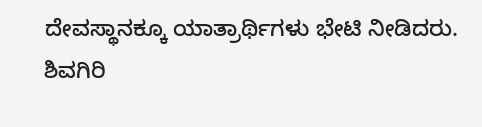ದೇವಸ್ಥಾನಕ್ಕೂ ಯಾತ್ರಾರ್ಥಿಗಳು ಭೇಟಿ ನೀಡಿದರು.
ಶಿವಗಿರಿ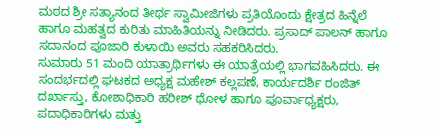ಮಠದ ಶ್ರೀ ಸತ್ಯಾನಂದ ತೀರ್ಥ ಸ್ವಾಮೀಜಿಗಳು ಪ್ರತಿಯೊಂದು ಕ್ಷೇತ್ರದ ಹಿನ್ನೆಲೆ ಹಾಗೂ ಮಹತ್ವದ ಕುರಿತು ಮಾಹಿತಿಯನ್ನು ನೀಡಿದರು. ಪ್ರಸಾದ್ ಪಾಲನ್ ಹಾಗೂ ಸದಾನಂದ ಪೂಜಾರಿ ಕುಳಾಯಿ ಅವರು ಸಹಕರಿಸಿದರು.
ಸುಮಾರು 51 ಮಂದಿ ಯಾತ್ರಾರ್ಥಿಗಳು ಈ ಯಾತ್ರೆಯಲ್ಲಿ ಭಾಗವಹಿಸಿದರು. ಈ ಸಂದರ್ಭದಲ್ಲಿ ಘಟಕದ ಅಧ್ಯಕ್ಷ ಮಹೇಶ್ ಕಲ್ಲಪಣೆ, ಕಾರ್ಯದರ್ಶಿ ರಂಜಿತ್ ದರ್ಖಾಸ್ತು, ಕೋಶಾಧಿಕಾರಿ ಹರೀಶ್ ಧೋಳ ಹಾಗೂ ಪೂರ್ವಾಧ್ಯಕ್ಷರು, ಪದಾಧಿಕಾರಿಗಳು ಮತ್ತು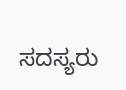ಸದಸ್ಯರು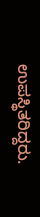ಉಪಸ್ಥಿತರಿದ್ದರು.